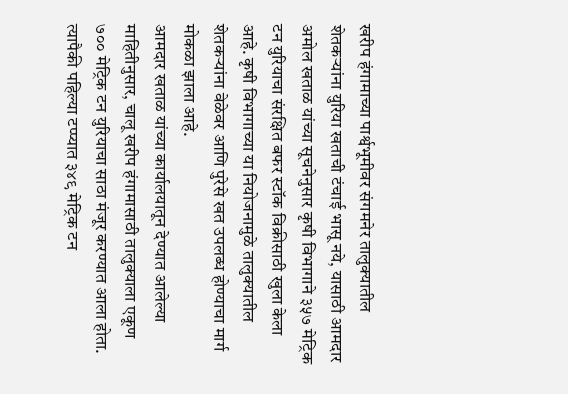खरीप हंगामाच्या पार्श्वभूमीवर संगमनेर तालुक्यातील शेतकऱ्यांना युरिया खताची टंचाई भासू नये, यासाठी आमदार अमोल खताळ यांच्या सूचनेनुसार कृषी विभागाने ३५७ मेट्रिक टन युरियाचा संरक्षित बफर स्टॉक विक्रीसाठी खुला केला आहे. कृषी विभागाच्या या नियोजनामुळे तालुक्यातील शेतकऱ्यांना वेळेवर आणि पुरेसे खत उपलब्ध होण्याचा मार्ग मोकळा झाला आहे.
आमदार खताळ यांच्या कार्यालयातून देण्यात आलेल्या माहितीनुसार, चालू खरीप हंगामासाठी तालुक्याला एकूण ७०० मेट्रिक टन युरियाचा साठा मंजूर करण्यात आला होता. त्यापैकी पहिल्या टप्प्यात ३४९ मेट्रिक टन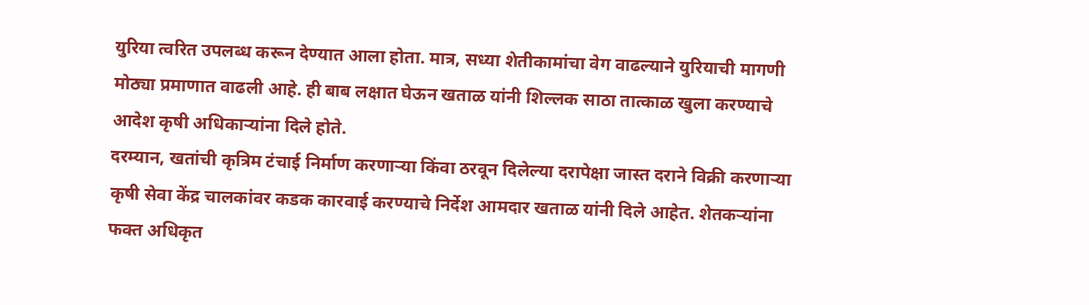युरिया त्वरित उपलब्ध करून देण्यात आला होता. मात्र, सध्या शेतीकामांचा वेग वाढल्याने युरियाची मागणी मोठ्या प्रमाणात वाढली आहे. ही बाब लक्षात घेऊन खताळ यांनी शिल्लक साठा तात्काळ खुला करण्याचे आदेश कृषी अधिकाऱ्यांना दिले होते.
दरम्यान, खतांची कृत्रिम टंचाई निर्माण करणाऱ्या किंवा ठरवून दिलेल्या दरापेक्षा जास्त दराने विक्री करणाऱ्या कृषी सेवा केंद्र चालकांवर कडक कारवाई करण्याचे निर्देश आमदार खताळ यांनी दिले आहेत. शेतकऱ्यांना फक्त अधिकृत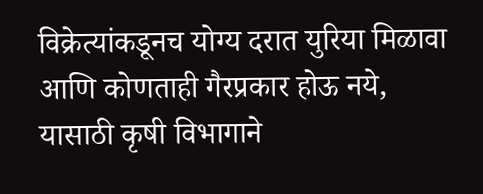विक्रेत्यांकडूनच योग्य दरात युरिया मिळावा आणि कोणताही गैरप्रकार होऊ नये, यासाठी कृषी विभागाने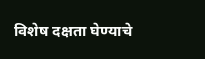विशेष दक्षता घेण्याचे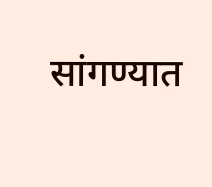सांगण्यात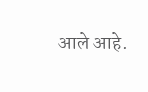आले आहे.